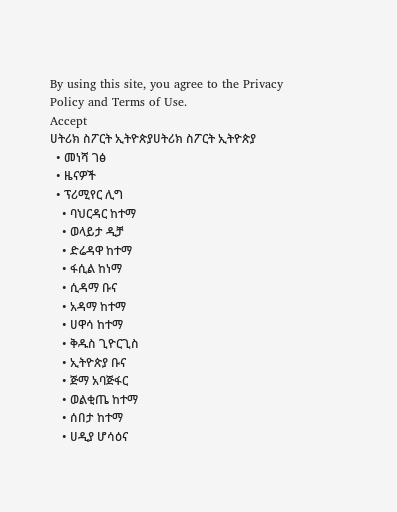By using this site, you agree to the Privacy Policy and Terms of Use.
Accept
ሀትሪክ ስፖርት ኢትዮጵያሀትሪክ ስፖርት ኢትዮጵያ
  • መነሻ ገፅ
  • ዜናዎች
  • ፕሪሚየር ሊግ
    • ባህርዳር ከተማ
    • ወላይታ ዲቻ
    • ድሬዳዋ ከተማ
    • ፋሲል ከነማ
    • ሲዳማ ቡና
    • አዳማ ከተማ
    • ሀዋሳ ከተማ
    • ቅዱስ ጊዮርጊስ
    • ኢትዮጵያ ቡና
    • ጅማ አባጅፋር
    • ወልቂጤ ከተማ
    • ሰበታ ከተማ
    • ሀዲያ ሆሳዕና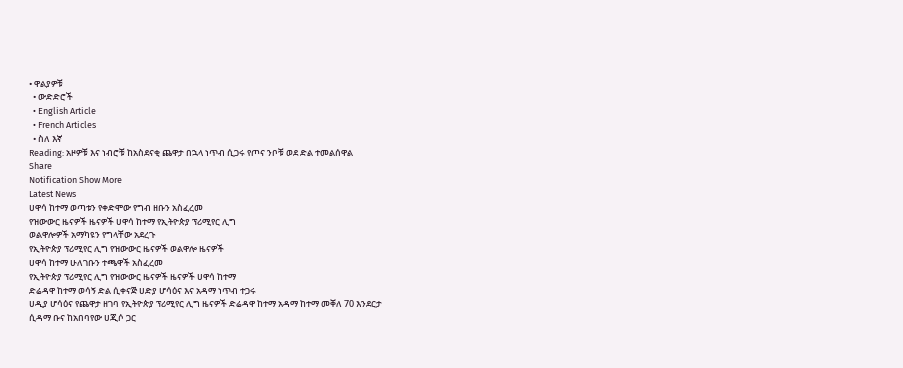• ዋልያዎቹ
  • ውድድሮች
  • English Article
  • French Articles
  • ስለ እኛ
Reading: አዞዎቹ እና ነብሮቹ ከአስደናቂ ጨዋታ በኋላ ነጥብ ሲጋሩ የጦና ንቦቹ ወደ ድል ተመልሰዋል
Share
Notification Show More
Latest News
ሀዋሳ ከተማ ወጣቱን የቀድሞው የግብ ዘቡን አስፈረመ
የዝውውር ዜናዎች ዜናዎች ሀዋሳ ከተማ የኢትዮጵያ ፕሪሚየር ሊግ
ወልዋሎዎች አማካዩን የግላቸው አደረጉ
የኢትዮጵያ ፕሪሚየር ሊግ የዝውውር ዜናዎች ወልዋሎ ዜናዎች
ሀዋሳ ከተማ ሁለገቡን ተጫዋች አስፈረመ
የኢትዮጵያ ፕሪሚየር ሊግ የዝውውር ዜናዎች ዜናዎች ሀዋሳ ከተማ
ድሬዳዋ ከተማ ወሳኝ ድል ሲቀናጅ ሀድያ ሆሳዕና እና አዳማ ነጥብ ተጋሩ
ሀዲያ ሆሳዕና የጨዋታ ዘገባ የኢትዮጵያ ፕሪሚየር ሊግ ዜናዎች ድሬዳዋ ከተማ አዳማ ከተማ መቐለ 70 እንደርታ
ሲዳማ ቡና ከአበባየው ሀጂሶ ጋር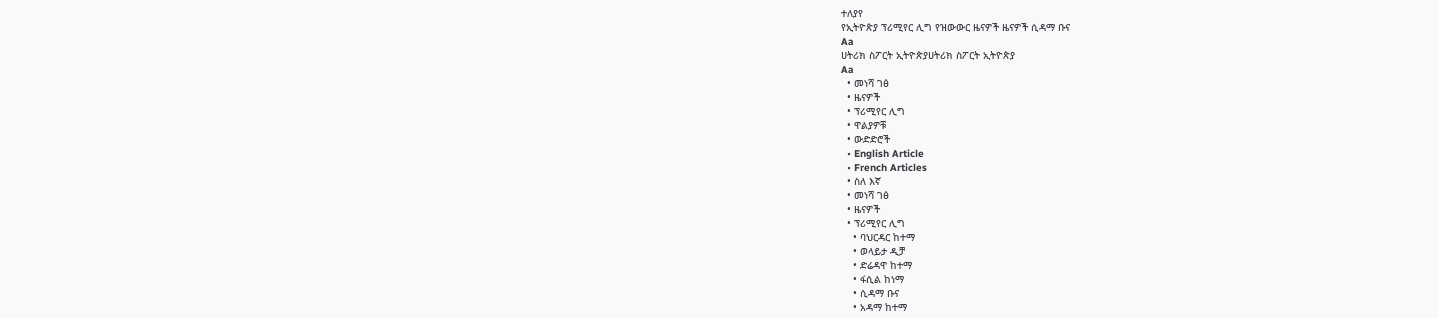ተለያየ
የኢትዮጵያ ፕሪሚየር ሊግ የዝውውር ዜናዎች ዜናዎች ሲዳማ ቡና
Aa
ሀትሪክ ስፖርት ኢትዮጵያሀትሪክ ስፖርት ኢትዮጵያ
Aa
  • መነሻ ገፅ
  • ዜናዎች
  • ፕሪሚየር ሊግ
  • ዋልያዎቹ
  • ውድድሮች
  • English Article
  • French Articles
  • ስለ እኛ
  • መነሻ ገፅ
  • ዜናዎች
  • ፕሪሚየር ሊግ
    • ባህርዳር ከተማ
    • ወላይታ ዲቻ
    • ድሬዳዋ ከተማ
    • ፋሲል ከነማ
    • ሲዳማ ቡና
    • አዳማ ከተማ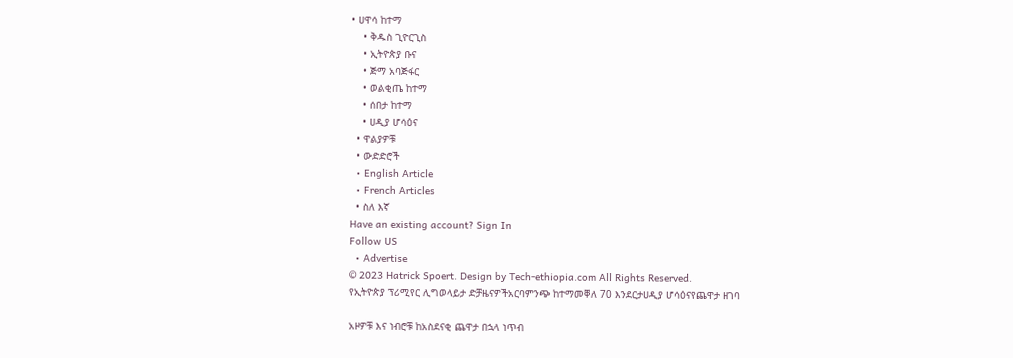• ሀዋሳ ከተማ
    • ቅዱስ ጊዮርጊስ
    • ኢትዮጵያ ቡና
    • ጅማ አባጅፋር
    • ወልቂጤ ከተማ
    • ሰበታ ከተማ
    • ሀዲያ ሆሳዕና
  • ዋልያዎቹ
  • ውድድሮች
  • English Article
  • French Articles
  • ስለ እኛ
Have an existing account? Sign In
Follow US
  • Advertise
© 2023 Hatrick Spoert. Design by Tech-ethiopia.com All Rights Reserved.
የኢትዮጵያ ፕሪሚየር ሊግወላይታ ድቻዜናዎችአርባምንጭ ከተማመቐለ 70 እንደርታሀዲያ ሆሳዕናየጨዋታ ዘገባ

አዞዎቹ እና ነብሮቹ ከአስደናቂ ጨዋታ በኋላ ነጥብ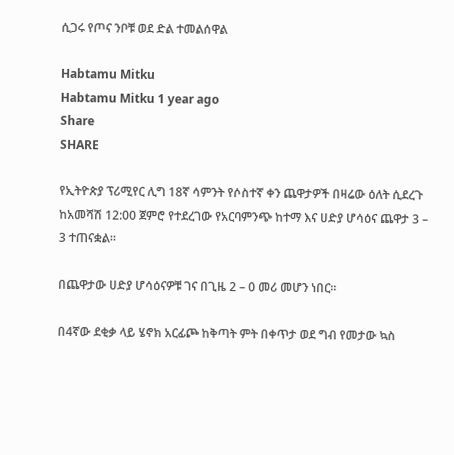ሲጋሩ የጦና ንቦቹ ወደ ድል ተመልሰዋል

Habtamu Mitku
Habtamu Mitku 1 year ago
Share
SHARE

የኢትዮጵያ ፕሪሚየር ሊግ 18ኛ ሳምንት የሶስተኛ ቀን ጨዋታዎች በዛሬው ዕለት ሲደረጉ ከአመሻሽ 12:00 ጀምሮ የተደረገው የአርባምንጭ ከተማ እና ሀድያ ሆሳዕና ጨዋታ 3 – 3 ተጠናቋል።

በጨዋታው ሀድያ ሆሳዕናዎቹ ገና በጊዜ 2 – 0 መሪ መሆን ነበር።

በ4ኛው ደቂቃ ላይ ሄኖክ አርፊጮ ከቅጣት ምት በቀጥታ ወደ ግብ የመታው ኳስ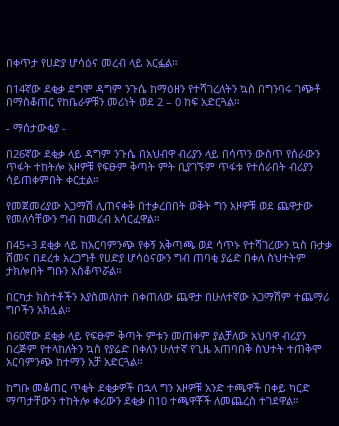በቀጥታ የሀድያ ሆሳዕና መረብ ላይ አርፏል።

በ14ኛው ደቂቃ ደግሞ ዳግም ንጉሴ ከማዕዘን የተሻገረለትን ኳስ በግንባሩ ገጭቶ በማስቆጠር የከቤራዎቹን መሪነት ወደ 2 – 0 ከፍ አድርጓል።

- ማሰታውቂያ -

በ26ኛው ደቂቃ ላይ ዳግም ንጉሴ በአህብዋ ብሪያን ላይ በሳጥን ውስጥ የሰራውን ጥፋት ተከትሎ አዞዎቹ የፍፁም ቅጣት ምት ቢያገኙም ጥፋቱ የተሰራበት ብሪያን ሳይጠቀምበት ቀርቷል።

የመጀመሪያው አጋማሽ ሊጠናቀቅ በተቃረበበት ወቅት ግን አዞዎቹ ወደ ጨዋታው የመለሳቸውን ግብ ከመረብ አሳርፈዋል።

በ45+3 ደቂቃ ላይ ከአርባምንጭ የቀኝ አቅጣጫ ወደ ሳጥኑ የተሻገረውን ኳስ ቡታቃ ሸመና በደረቱ አረጋግቶ የሀድያ ሆሳዕናውን ግብ ጠባቂ ያሬድ በቀለ ስህተትም ታክሎበት ግቡን አስቆጥሯል።

በርካታ ክስተቶችን እያስመለከተ በቀጠለው ጨዋታ በሁለተኛው አጋማሽም ተጨማሪ ግቦችን አክሏል።

በ60ኛው ደቂቃ ላይ የፍፁም ቅጣት ምቱን መጠቀም ያልቻለው አህባዋ ብሪያን በረጅም የተላከለትን ኳስ የያሬድ በቀለን ሁለተኛ የጊዜ አጠባበቅ ስህተት ተጠቅሞ አርባምንጭ ከተማን አቻ አድርጓል።

ከግቡ መቆጠር ጥቂት ደቂቃዎች በኋላ ግን አዞዎቹ አንድ ተጫዋች በቀይ ካርድ ማጣታቸውን ተከትሎ ቀሪውን ደቂቃ በ10 ተጫዋቾች ለመጨረስ ተገደዋል።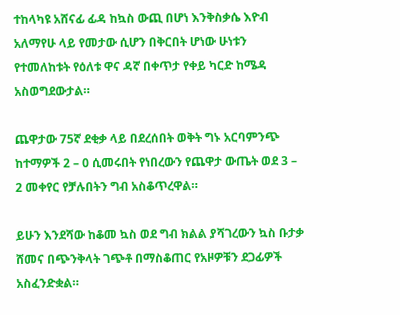ተከላካዩ አሸናፊ ፊዳ ከኳስ ውጪ በሆነ እንቅስቃሴ እዮብ አለማየሁ ላይ የመታው ሲሆን በቅርበት ሆነው ሁነቱን የተመለከቱት የዕለቱ ዋና ዳኛ በቀጥታ የቀይ ካርድ ከሜዳ አስወግደውታል።

ጨዋታው 75ኛ ደቂቃ ላይ በደረሰበት ወቅት ግኑ አርባምንጭ ከተማዎች 2 – 0 ሲመሩበት የነበረውን የጨዋታ ውጤት ወደ 3 – 2 መቀየር የቻሉበትን ግብ አስቆጥረዋል።

ይሁን እንደሻው ከቆመ ኳስ ወደ ግብ ክልል ያሻገረውን ኳስ ቡታቃ ሸመና በጭንቅላት ገጭቶ በማስቆጠር የአዞዎቹን ደጋፊዎች አስፈንድቋል።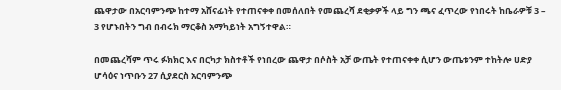ጨዋታው በአርባምንጭ ከተማ አሸናፊነት የተጠናቀቀ በመሰለበት የመጨረሻ ደቂቃዎች ላይ ግን ጫና ፈጥረው የነበሩት ከቤራዎቹ 3 – 3 የሆኑበትን ግብ በብሩክ ማርቆስ አማካይነት አግኝተዋል።

በመጨረሻም ጥሩ ፉክክር እና በርካታ ክስተቶች የነበረው ጨዋታ በሶስት አቻ ውጤት የተጠናቀቀ ሲሆን ውጤቱንም ተከትሎ ሀድያ ሆሳዕና ነጥቡን 27 ሲያደርስ አርባምንጭ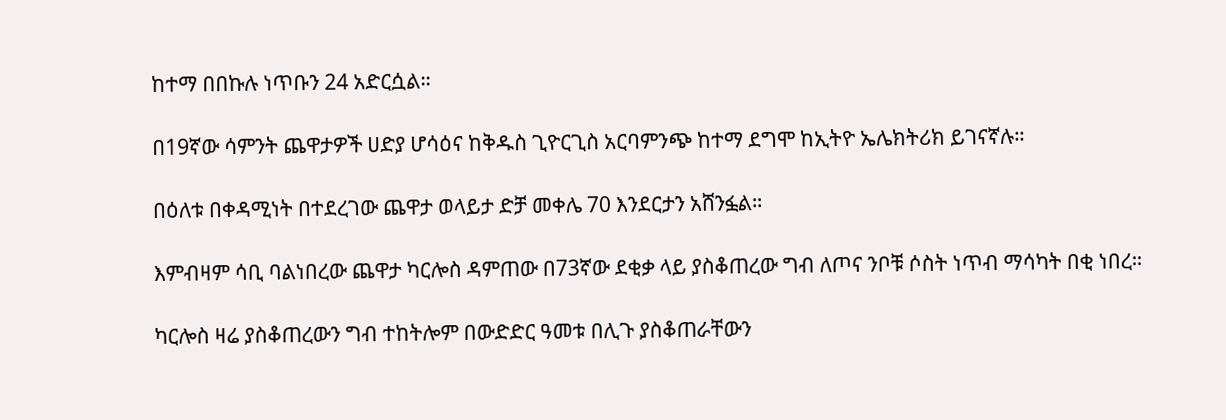ከተማ በበኩሉ ነጥቡን 24 አድርሷል።

በ19ኛው ሳምንት ጨዋታዎች ሀድያ ሆሳዕና ከቅዱስ ጊዮርጊስ አርባምንጭ ከተማ ደግሞ ከኢትዮ ኤሌክትሪክ ይገናኛሉ።

በዕለቱ በቀዳሚነት በተደረገው ጨዋታ ወላይታ ድቻ መቀሌ 70 እንደርታን አሸንፏል።

እምብዛም ሳቢ ባልነበረው ጨዋታ ካርሎስ ዳምጠው በ73ኛው ደቂቃ ላይ ያስቆጠረው ግብ ለጦና ንቦቹ ሶስት ነጥብ ማሳካት በቂ ነበረ።

ካርሎስ ዛሬ ያስቆጠረውን ግብ ተከትሎም በውድድር ዓመቱ በሊጉ ያስቆጠራቸውን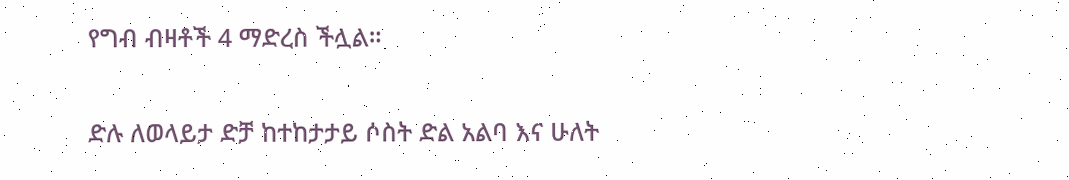የግብ ብዛቶች 4 ማድረስ ችሏል።

ድሉ ለወላይታ ድቻ ከተከታታይ ሶስት ድል አልባ እና ሁለት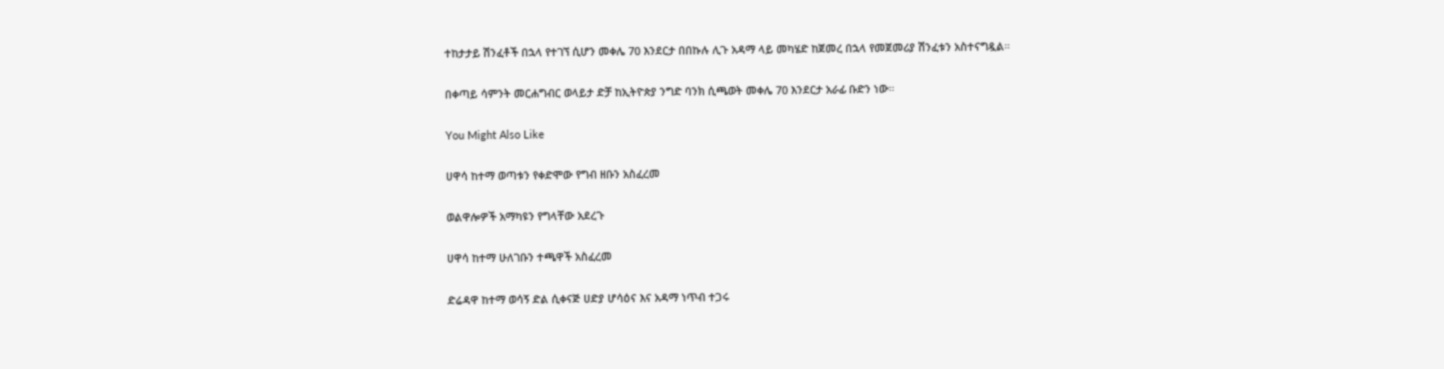ተከታታይ ሽንፈቶች በኋላ የተገኘ ሲሆን መቀሌ 70 እንደርታ በበኩሉ ሊጉ አዳማ ላይ መካሄድ ከጀመረ በኋላ የመጀመሪያ ሽንፈቱን አስተናግዷል።

በቀጣይ ሳምንት መርሐግብር ወላይታ ድቻ ከኢትዮጵያ ንግድ ባንክ ሲጫወት መቀሌ 70 እንደርታ አራፊ ቡድን ነው።

You Might Also Like

ሀዋሳ ከተማ ወጣቱን የቀድሞው የግብ ዘቡን አስፈረመ

ወልዋሎዎች አማካዩን የግላቸው አደረጉ

ሀዋሳ ከተማ ሁለገቡን ተጫዋች አስፈረመ

ድሬዳዋ ከተማ ወሳኝ ድል ሲቀናጅ ሀድያ ሆሳዕና እና አዳማ ነጥብ ተጋሩ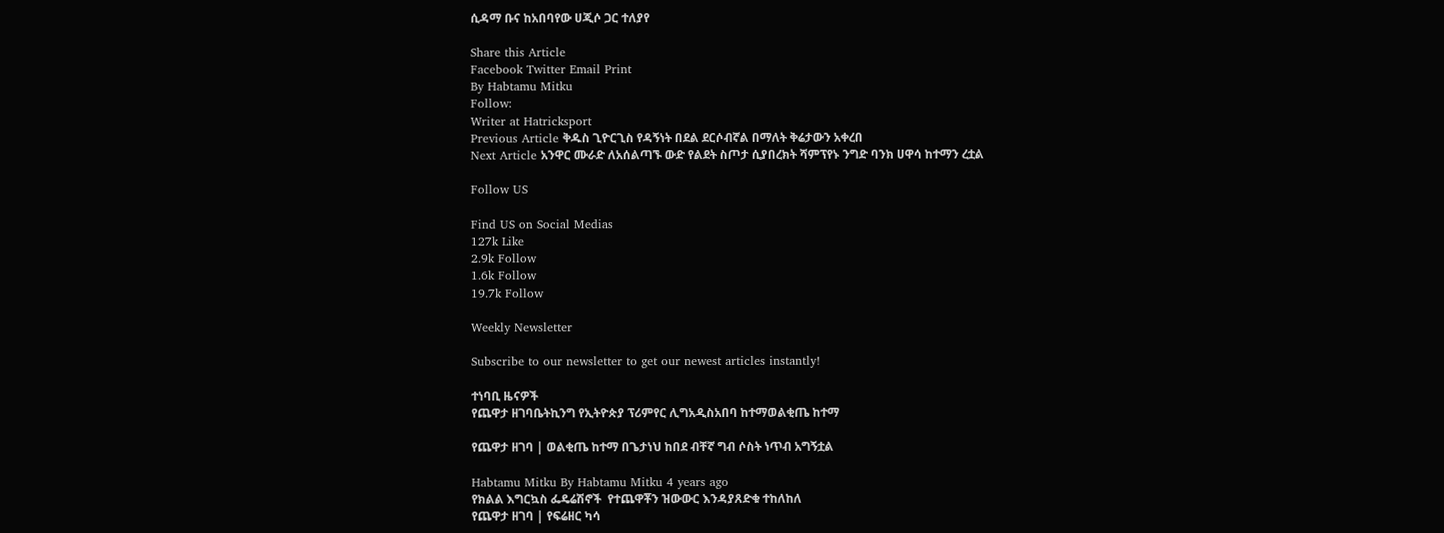ሲዳማ ቡና ከአበባየው ሀጂሶ ጋር ተለያየ

Share this Article
Facebook Twitter Email Print
By Habtamu Mitku
Follow:
Writer at Hatricksport
Previous Article ቅዱስ ጊዮርጊስ የዳኝነት በደል ደርሶብኛል በማለት ቅሬታውን አቀረበ
Next Article አንዋር ሙራድ ለአሰልጣኙ ውድ የልደት ስጦታ ሲያበረክት ሻምፕየኑ ንግድ ባንክ ሀዋሳ ከተማን ረቷል

Follow US

Find US on Social Medias
127k Like
2.9k Follow
1.6k Follow
19.7k Follow

Weekly Newsletter

Subscribe to our newsletter to get our newest articles instantly!

ተነባቢ ዜናዎች
የጨዋታ ዘገባቤትኪንግ የኢትዮጵያ ፕሪምየር ሊግአዲስአበባ ከተማወልቂጤ ከተማ

የጨዋታ ዘገባ | ወልቂጤ ከተማ በጌታነህ ከበደ ብቸኛ ግብ ሶስት ነጥብ አግኝቷል

Habtamu Mitku By Habtamu Mitku 4 years ago
የክልል እግርኳስ ፌዴሬሽኖች  የተጨዋቾን ዝውውር እንዳያጸድቁ ተከለከለ
የጨዋታ ዘገባ | የፍሬዘር ካሳ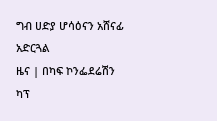ግብ ሀድያ ሆሳዕናን አሸናፊ አድርጓል
ዜና | በካፍ ኮንፌደሬሽን ካፕ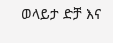ወላይታ ድቻ እና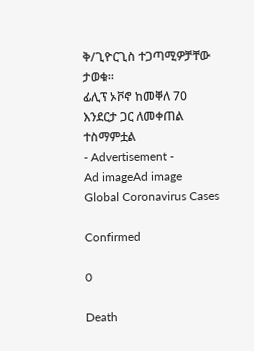ቅ/ጊዮርጊስ ተጋጣሚዎቻቸው ታወቁ።
ፊሊፕ ኦቮኖ ከመቐለ 70 እንደርታ ጋር ለመቀጠል ተስማምቷል
- Advertisement -
Ad imageAd image
Global Coronavirus Cases

Confirmed

0

Death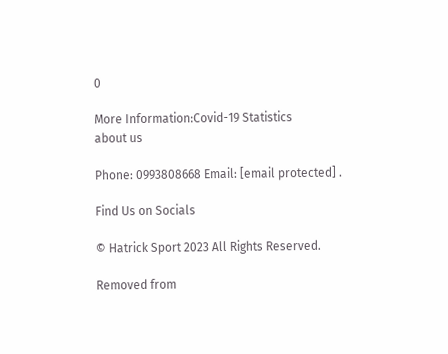0

More Information:Covid-19 Statistics
about us

Phone: 0993808668 Email: [email protected] .

Find Us on Socials

© Hatrick Sport 2023 All Rights Reserved.

Removed from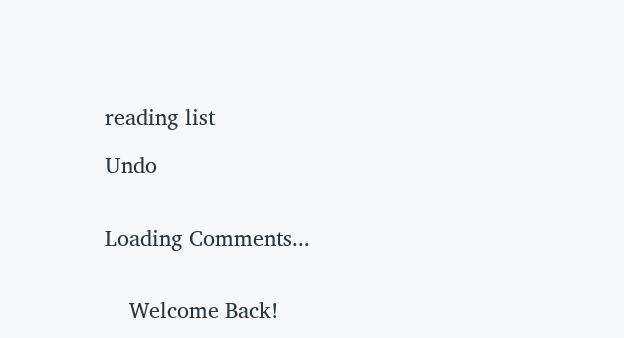reading list

Undo


Loading Comments...


    Welcome Back!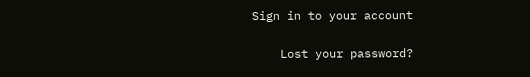Sign in to your account

    Lost your password?